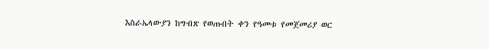እስራኤላውያን ከግብጽ የወጡበት ቀን የዓመቱ የመጀመሪያ ወር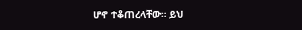ሆኖ ተቆጠረላቸው። ይህ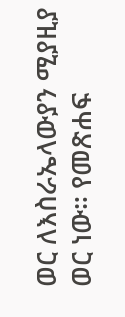ወር ለእስራኤላውያን ሚያዚያ ወር ነው። የመጽሐፍ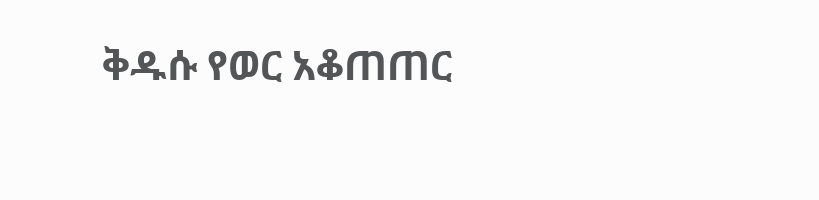ቅዱሱ የወር አቆጠጠር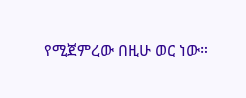የሚጀምረው በዚሁ ወር ነው።